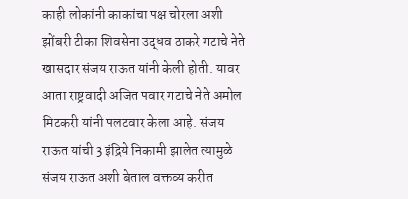काही लोकांनी काकांचा पक्ष चोरला अशी झोंबरी टीका शिवसेना उद्धव ठाकरे गटाचे नेते खासदार संजय राऊत यांनी केली होती. यावर आता राष्ट्रवादी अजित पवार गटाचे नेते अमोल मिटकरी यांनी पलटवार केला आहे. संजय राऊत यांची 3 इंद्रिये निकामी झालेत त्यामुळे संजय राऊत अशी बेताल वक्तव्य करीत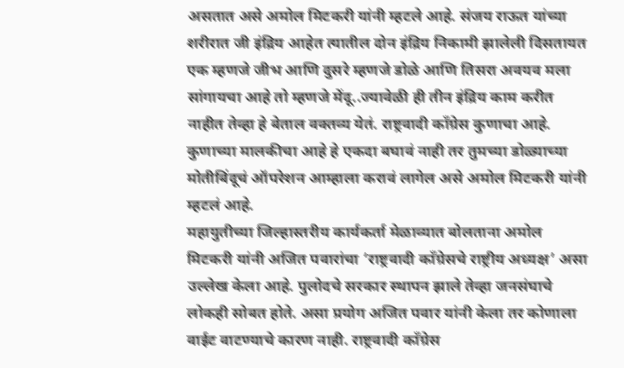असतात असे अमोल मिटकरी यांनी म्हटले आहे. संजय राऊत यांच्या शरीरात जी इंद्रिय आहेत त्यातील दोन इंद्रिय निकामी झालेली दिसतायत एक म्हणजे जीभ आणि दुसरे म्हणजे डोळे आणि तिसरा अवयव मला सांगायचा आहे तो म्हणजे मेंदू..ज्यावेळी ही तीन इंद्रिय काम करीत नाहीत तेव्हा हे बेताल वक्तव्य येतं. राष्ट्रवादी कॉंग्रेस कुणाचा आहे. कुणाच्या मालकीचा आहे हे एकदा बघावं नाही तर तुमच्या डोळ्याच्या मोतीबिंदूचं ऑपरेशन आम्हाला करावं लागेल असे अमोल मिटकरी यांनी म्हटलं आहे.
महायुतीच्या जिल्हास्तरीय कार्यकर्ता मेळाव्यात बोलताना अमोल मिटकरी यांनी अजित पवारांचा ‘राष्ट्रवादी काँग्रेसचे राष्ट्रीय अध्यक्ष’ असा उल्लेख केला आहे. पुलोदचे सरकार स्थापन झाले तेव्हा जनसंघाचे लोकही सोबत होते. असा प्रयोग अजित पवार यांनी केला तर कोणाला वाईट वाटण्याचे कारण नाही. राष्ट्रवादी काँग्रेस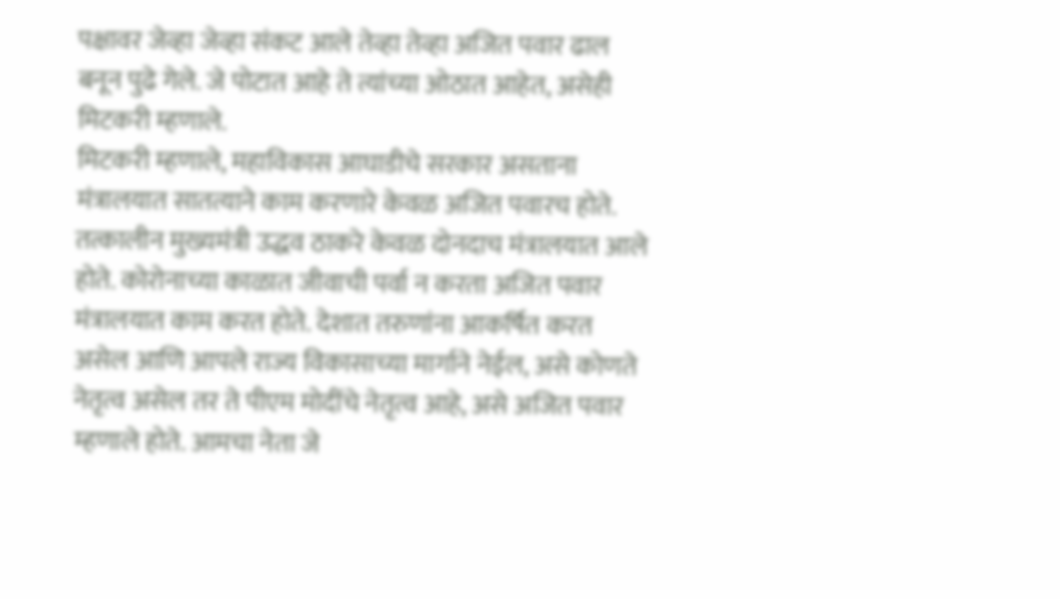पक्षावर जेव्हा जेव्हा संकट आले तेव्हा तेव्हा अजित पवार ढाल बनून पुढे गेले. जे पोटात आहे ते त्यांच्या ओठात आहेत, असेही मिटकरी म्हणाले.
मिटकरी म्हणाले, महाविकास आघाडीचे सरकार असताना मंत्रालयात सातत्याने काम करणारे केवळ अजित पवारच होते. तत्कालीन मुख्यमंत्री उद्धव ठाकरे केवळ दोनदाच मंत्रालयात आले होते. कोरोनाच्या काळात जीवाची पर्वा न करता अजित पवार मंत्रालयात काम करत होते. देशात तरुणांना आकर्षित करत असेल आणि आपले राज्य विकासाच्या मार्गाने नेईल, असे कोणते नेतृत्व असेल तर ते पीएम मोदींचे नेतृत्व आहे, असे अजित पवार म्हणाले होते. आमचा नेता जे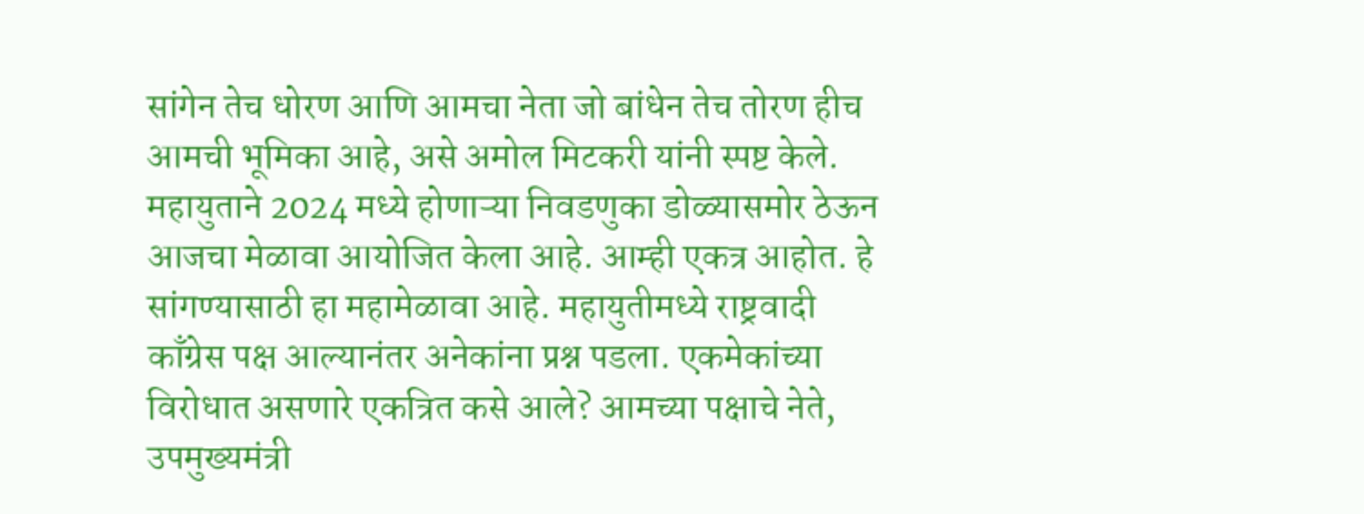सांगेन तेच धोरण आणि आमचा नेता जो बांधेन तेच तोरण हीच आमची भूमिका आहे, असे अमोल मिटकरी यांनी स्पष्ट केले.
महायुताने 2024 मध्ये होणाऱ्या निवडणुका डोळ्यासमोर ठेऊन आजचा मेळावा आयोजित केला आहे. आम्ही एकत्र आहोत. हे सांगण्यासाठी हा महामेळावा आहे. महायुतीमध्ये राष्ट्रवादी काँग्रेस पक्ष आल्यानंतर अनेकांना प्रश्न पडला. एकमेकांच्या विरोधात असणारे एकत्रित कसे आले? आमच्या पक्षाचे नेते, उपमुख्यमंत्री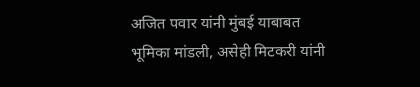अजित पवार यांनी मुंबई याबाबत भूमिका मांडली, असेही मिटकरी यांनी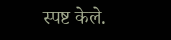स्पष्ट केले.